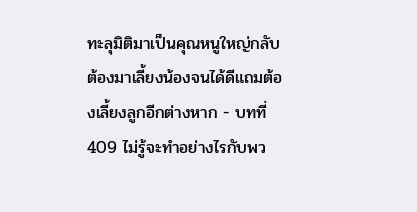ทะลุมิติมาเป็นคุณหนูใหญ่กลับต้องมาเลี้ยงน้องจนได้ดีแถมต้องเลี้ยงลูกอีกต่างหาก - บทที่ 409 ไม่รู้จะทำอย่างไรกับพว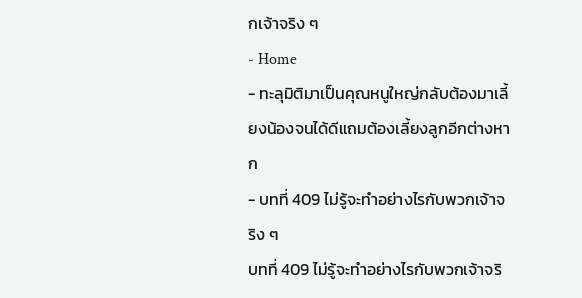กเจ้าจริง ๆ
- Home
- ทะลุมิติมาเป็นคุณหนูใหญ่กลับต้องมาเลี้ยงน้องจนได้ดีแถมต้องเลี้ยงลูกอีกต่างหาก
- บทที่ 409 ไม่รู้จะทำอย่างไรกับพวกเจ้าจริง ๆ
บทที่ 409 ไม่รู้จะทำอย่างไรกับพวกเจ้าจริ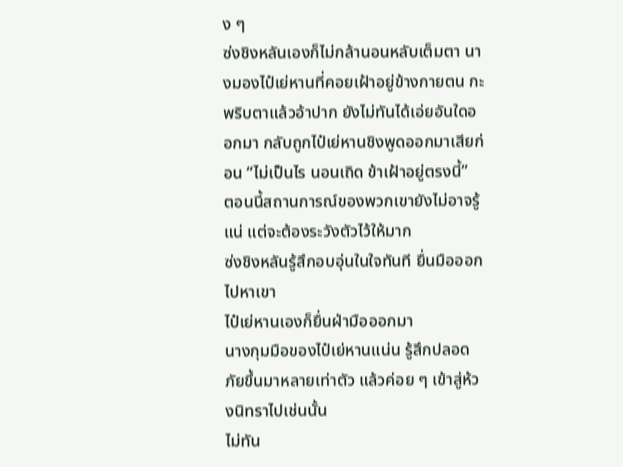ง ๆ
ซ่งชิงหลันเองก็ไม่กล้านอนหลับเต็มตา นางมองไป๋เย่หานที่คอยเฝ้าอยู่ข้างกายตน กะพริบตาแล้วอ้าปาก ยังไม่ทันได้เอ่ยอันใดออกมา กลับถูกไป๋เย่หานชิงพูดออกมาเสียก่อน “ไม่เป็นไร นอนเถิด ข้าเฝ้าอยู่ตรงนี้”
ตอนนี้สถานการณ์ของพวกเขายังไม่อาจรู้แน่ แต่จะต้องระวังตัวไว้ให้มาก
ซ่งชิงหลันรู้สึกอบอุ่นในใจทันที ยื่นมือออกไปหาเขา
ไป๋เย่หานเองก็ยื่นฝ่ามือออกมา
นางกุมมือของไป๋เย่หานแน่น รู้สึกปลอดภัยขึ้นมาหลายเท่าตัว แล้วค่อย ๆ เข้าสู่ห้วงนิทราไปเช่นนั้น
ไม่ทัน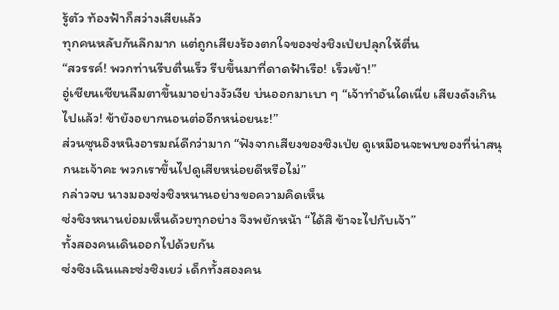รู้ตัว ท้องฟ้าก็สว่างเสียแล้ว
ทุกคนหลับกันลึกมาก แต่ถูกเสียงร้องตกใจของซ่งชิงเป่ยปลุกให้ตื่น
“สวรรค์! พวกท่านรีบตื่นเร็ว รีบขึ้นมาที่ดาดฟ้าเรือ! เร็วเข้า!”
อู่เชียนเชียนลืมตาขึ้นมาอย่างงัวเงีย บ่นออกมาเบา ๆ “เจ้าทำอันใดเนี่ย เสียงดังเกินไปแล้ว! ข้ายังอยากนอนต่ออีกหน่อยนะ!”
ส่วนซุนอิงหนิงอารมณ์ดีกว่ามาก “ฟังจากเสียงของชิงเป่ย ดูเหมือนจะพบของที่น่าสนุกนะเจ้าคะ พวกเราขึ้นไปดูเสียหน่อยดีหรือไม่”
กล่าวจบ นางมองซ่งชิงหนานอย่างขอความคิดเห็น
ซ่งชิงหนานย่อมเห็นด้วยทุกอย่าง จึงพยักหน้า “ได้สิ ข้าจะไปกับเจ้า”
ทั้งสองคนเดินออกไปด้วยกัน
ซ่งซิงเฉินและซ่งซิงเยว่ เด็กทั้งสองคน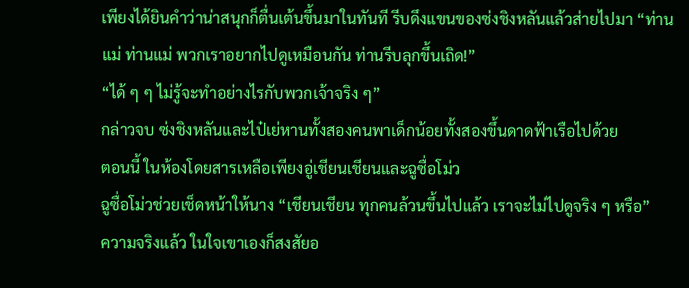เพียงได้ยินคำว่าน่าสนุกก็ตื่นเต้นขึ้นมาในทันที รีบดึงแขนของซ่งชิงหลันแล้วส่ายไปมา “ท่านแม่ ท่านแม่ พวกเราอยากไปดูเหมือนกัน ท่านรีบลุกขึ้นเถิด!”
“ได้ ๆ ๆ ไม่รู้จะทำอย่างไรกับพวกเจ้าจริง ๆ”
กล่าวจบ ซ่งชิงหลันและไป๋เย่หานทั้งสองคนพาเด็กน้อยทั้งสองขึ้นดาดฟ้าเรือไปด้วย
ตอนนี้ ในห้องโดยสารเหลือเพียงอู่เชียนเชียนและฉูซื่อโม่ว
ฉูซื่อโม่วช่วยเช็ดหน้าให้นาง “เชียนเชียน ทุกคนล้วนขึ้นไปแล้ว เราจะไม่ไปดูจริง ๆ หรือ”
ความจริงแล้ว ในใจเขาเองก็สงสัยอ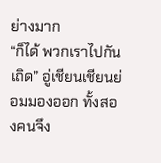ย่างมาก
“ก็ได้ พวกเราไปกันเถิด” อู่เชียนเชียนย่อมมองออก ทั้งสองคนจึง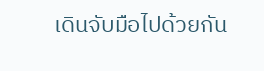เดินจับมือไปด้วยกัน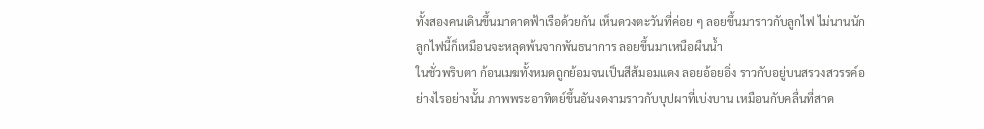ทั้งสองคนเดินขึ้นมาดาดฟ้าเรือด้วยกัน เห็นดวงตะวันที่ค่อย ๆ ลอยขึ้นมาราวกับลูกไฟ ไม่นานนัก ลูกไฟนี้ก็เหมือนจะหลุดพ้นจากพันธนาการ ลอยขึ้นมาเหนือผืนน้ำ
ในชั่วพริบตา ก้อนเมฆทั้งหมดถูกย้อมจนเป็นสีส้มอมแดง ลอยอ้อยอิ่ง ราวกับอยู่บนสรวงสวรรค์อย่างไรอย่างนั้น ภาพพระอาทิตย์ขึ้นอันงดงามราวกับบุปผาที่เบ่งบาน เหมือนกับคลื่นที่สาด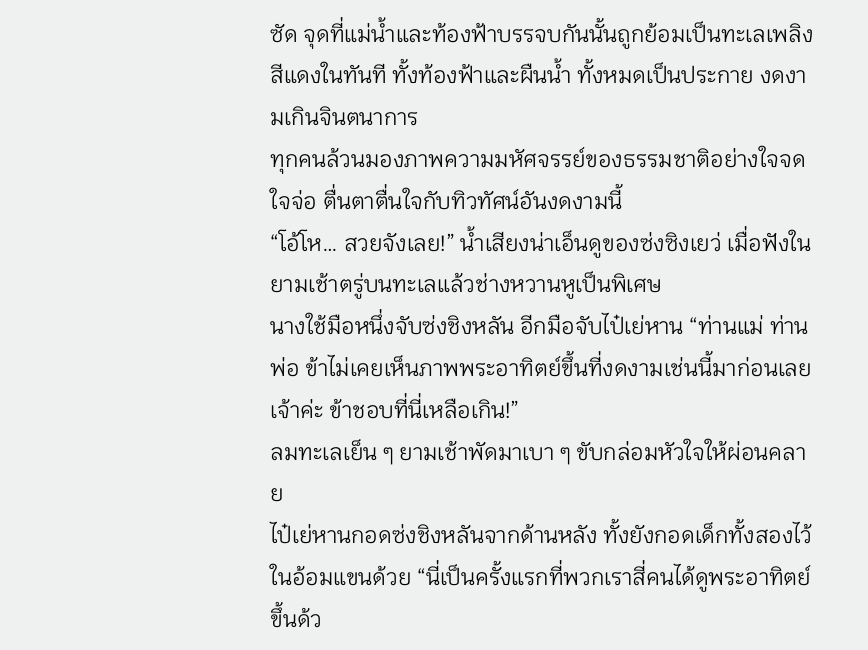ซัด จุดที่แม่น้ำและท้องฟ้าบรรจบกันนั้นถูกย้อมเป็นทะเลเพลิงสีแดงในทันที ทั้งท้องฟ้าและผืนน้ำ ทั้งหมดเป็นประกาย งดงามเกินจินตนาการ
ทุกคนล้วนมองภาพความมหัศจรรย์ของธรรมชาติอย่างใจจดใจจ่อ ตื่นตาตื่นใจกับทิวทัศน์อันงดงามนี้
“โอ้โห… สวยจังเลย!” น้ำเสียงน่าเอ็นดูของซ่งซิงเยว่ เมื่อฟังในยามเช้าตรู่บนทะเลแล้วช่างหวานหูเป็นพิเศษ
นางใช้มือหนึ่งจับซ่งชิงหลัน อีกมือจับไป๋เย่หาน “ท่านแม่ ท่านพ่อ ข้าไม่เคยเห็นภาพพระอาทิตย์ขึ้นที่งดงามเช่นนี้มาก่อนเลยเจ้าค่ะ ข้าชอบที่นี่เหลือเกิน!”
ลมทะเลเย็น ๆ ยามเช้าพัดมาเบา ๆ ขับกล่อมหัวใจให้ผ่อนคลาย
ไป๋เย่หานกอดซ่งชิงหลันจากด้านหลัง ทั้งยังกอดเด็กทั้งสองไว้ในอ้อมแขนด้วย “นี่เป็นครั้งแรกที่พวกเราสี่คนได้ดูพระอาทิตย์ขึ้นด้ว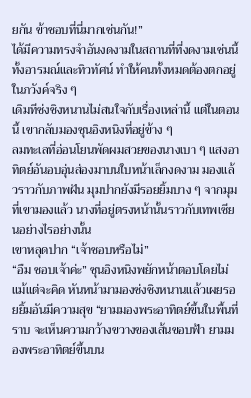ยกัน ข้าชอบที่นี่มากเช่นกัน!”
ได้มีความทรงจำอันงดงามในสถานที่ที่งดงามเช่นนี้ ทั้งอารมณ์และทิวทัศน์ ทำให้คนทั้งหมดต้องตกอยู่ในภวังค์จริง ๆ
เดิมทีซ่งชิงหนานไม่สนใจกับเรื่องเหล่านี้ แต่ในตอนนี้ เขากลับมองซุนอิงหนิงที่อยู่ข้าง ๆ
ลมทะเลที่อ่อนโยนพัดผมสวยของนางเบา ๆ แสงอาทิตย์อันอบอุ่นส่องมาบนใบหน้าเล็กงดงาม มองแล้วราวกับภาพฝัน มุมปากยังมีรอยยิ้มบาง ๆ จากมุมที่เขามองแล้ว นางที่อยู่ตรงหน้านั้นราวกับเทพเซียนอย่างไรอย่างนั้น
เขาหลุดปาก “เจ้าชอบหรือไม่”
“อืม ชอบเจ้าค่ะ” ซุนอิงหนิงพยักหน้าตอบโดยไม่แม้แต่จะคิด หันหน้ามามองซ่งชิงหนานแล้วเผยรอยยิ้มอันมีความสุข “ยามมองพระอาทิตย์ขึ้นในพื้นที่ราบ จะเห็นความกว้างขวางของเส้นขอบฟ้า ยามมองพระอาทิตย์ขึ้นบน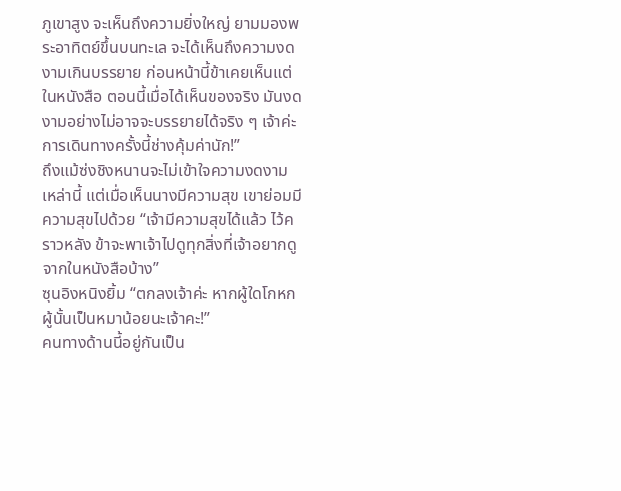ภูเขาสูง จะเห็นถึงความยิ่งใหญ่ ยามมองพระอาทิตย์ขึ้นบนทะเล จะได้เห็นถึงความงดงามเกินบรรยาย ก่อนหน้านี้ข้าเคยเห็นแต่ในหนังสือ ตอนนี้เมื่อได้เห็นของจริง มันงดงามอย่างไม่อาจจะบรรยายได้จริง ๆ เจ้าค่ะ การเดินทางครั้งนี้ช่างคุ้มค่านัก!”
ถึงแม้ซ่งชิงหนานจะไม่เข้าใจความงดงามเหล่านี้ แต่เมื่อเห็นนางมีความสุข เขาย่อมมีความสุขไปด้วย “เจ้ามีความสุขได้แล้ว ไว้คราวหลัง ข้าจะพาเจ้าไปดูทุกสิ่งที่เจ้าอยากดูจากในหนังสือบ้าง”
ซุนอิงหนิงยิ้ม “ตกลงเจ้าค่ะ หากผู้ใดโกหก ผู้นั้นเป็นหมาน้อยนะเจ้าคะ!”
คนทางด้านนี้อยู่กันเป็น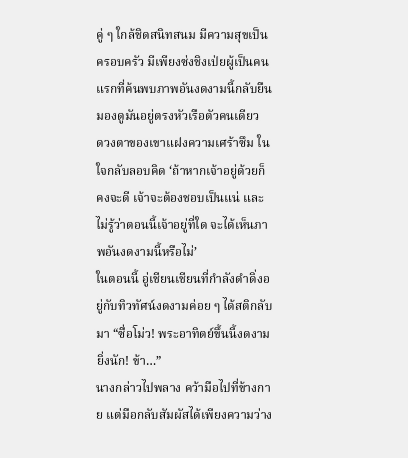คู่ ๆ ใกล้ชิดสนิทสนม มีความสุขเป็นครอบครัว มีเพียงซ่งชิงเป่ยผู้เป็นคนแรกที่ค้นพบภาพอันงดงามนี้กลับยืนมองดูมันอยู่ตรงหัวเรือตัวคนเดียว
ดวงตาของเขาแฝงความเศร้าซึม ในใจกลับลอบคิด ‘ถ้าหากเจ้าอยู่ด้วยก็คงจะดี เจ้าจะต้องชอบเป็นแน่ และไม่รู้ว่าตอนนี้เจ้าอยู่ที่ใด จะได้เห็นภาพอันงดงามนี้หรือไม่’
ในตอนนี้ อู่เชียนเชียนที่กำลังดำดิ่งอยู่กับทิวทัศน์งดงามค่อย ๆ ได้สติกลับมา “ซื่อโม่ว! พระอาทิตย์ขึ้นนี้งดงามยิ่งนัก! ข้า…”
นางกล่าวไปพลาง คว้ามือไปที่ข้างกาย แต่มือกลับสัมผัสได้เพียงความว่าง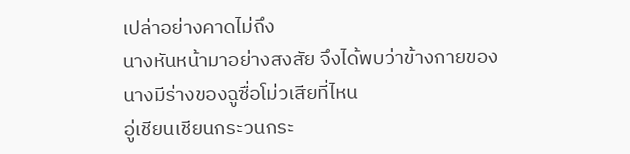เปล่าอย่างคาดไม่ถึง
นางหันหน้ามาอย่างสงสัย จึงได้พบว่าข้างกายของนางมีร่างของฉูซื่อโม่วเสียที่ไหน
อู่เชียนเชียนกระวนกระ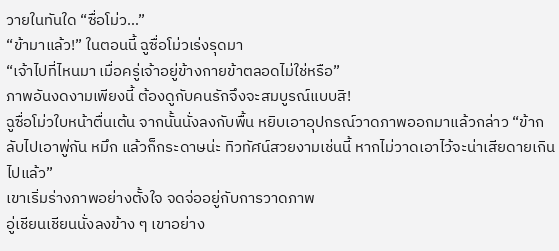วายในทันใด “ซื่อโม่ว…”
“ข้ามาแล้ว!” ในตอนนี้ ฉูซื่อโม่วเร่งรุดมา
“เจ้าไปที่ไหนมา เมื่อครู่เจ้าอยู่ข้างกายข้าตลอดไม่ใช่หรือ”
ภาพอันงดงามเพียงนี้ ต้องดูกับคนรักจึงจะสมบูรณ์แบบสิ!
ฉูซื่อโม่วใบหน้าตื่นเต้น จากนั้นนั่งลงกับพื้น หยิบเอาอุปกรณ์วาดภาพออกมาแล้วกล่าว “ข้ากลับไปเอาพู่กัน หมึก แล้วก็กระดาษน่ะ ทิวทัศน์สวยงามเช่นนี้ หากไม่วาดเอาไว้จะน่าเสียดายเกินไปแล้ว”
เขาเริ่มร่างภาพอย่างตั้งใจ จดจ่ออยู่กับการวาดภาพ
อู่เชียนเชียนนั่งลงข้าง ๆ เขาอย่าง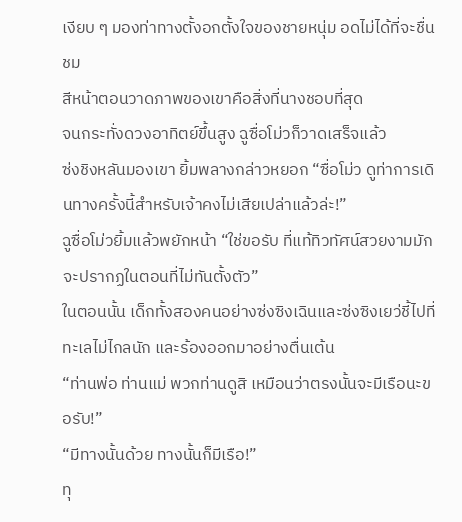เงียบ ๆ มองท่าทางตั้งอกตั้งใจของชายหนุ่ม อดไม่ได้ที่จะชื่นชม
สีหน้าตอนวาดภาพของเขาคือสิ่งที่นางชอบที่สุด
จนกระทั่งดวงอาทิตย์ขึ้นสูง ฉูซื่อโม่วก็วาดเสร็จแล้ว
ซ่งชิงหลันมองเขา ยิ้มพลางกล่าวหยอก “ซื่อโม่ว ดูท่าการเดินทางครั้งนี้สำหรับเจ้าคงไม่เสียเปล่าแล้วล่ะ!”
ฉูซื่อโม่วยิ้มแล้วพยักหน้า “ใช่ขอรับ ที่แท้ทิวทัศน์สวยงามมักจะปรากฏในตอนที่ไม่ทันตั้งตัว”
ในตอนนั้น เด็กทั้งสองคนอย่างซ่งซิงเฉินและซ่งซิงเยว่ชี้ไปที่ทะเลไม่ไกลนัก และร้องออกมาอย่างตื่นเต้น
“ท่านพ่อ ท่านแม่ พวกท่านดูสิ เหมือนว่าตรงนั้นจะมีเรือนะขอรับ!”
“มีทางนั้นด้วย ทางนั้นก็มีเรือ!”
ทุ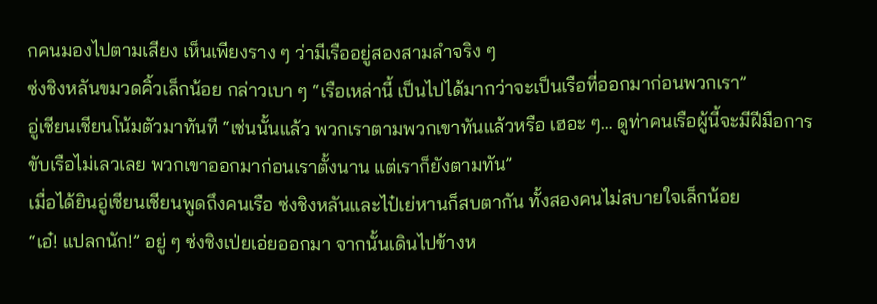กคนมองไปตามเสียง เห็นเพียงราง ๆ ว่ามีเรืออยู่สองสามลำจริง ๆ
ซ่งชิงหลันขมวดคิ้วเล็กน้อย กล่าวเบา ๆ “เรือเหล่านี้ เป็นไปได้มากว่าจะเป็นเรือที่ออกมาก่อนพวกเรา”
อู่เชียนเชียนโน้มตัวมาทันที “เช่นนั้นแล้ว พวกเราตามพวกเขาทันแล้วหรือ เฮอะ ๆ… ดูท่าคนเรือผู้นี้จะมีฝีมือการขับเรือไม่เลวเลย พวกเขาออกมาก่อนเราตั้งนาน แต่เราก็ยังตามทัน”
เมื่อได้ยินอู่เชียนเชียนพูดถึงคนเรือ ซ่งชิงหลันและไป๋เย่หานก็สบตากัน ทั้งสองคนไม่สบายใจเล็กน้อย
“เอ๋! แปลกนัก!” อยู่ ๆ ซ่งชิงเป่ยเอ่ยออกมา จากนั้นเดินไปข้างห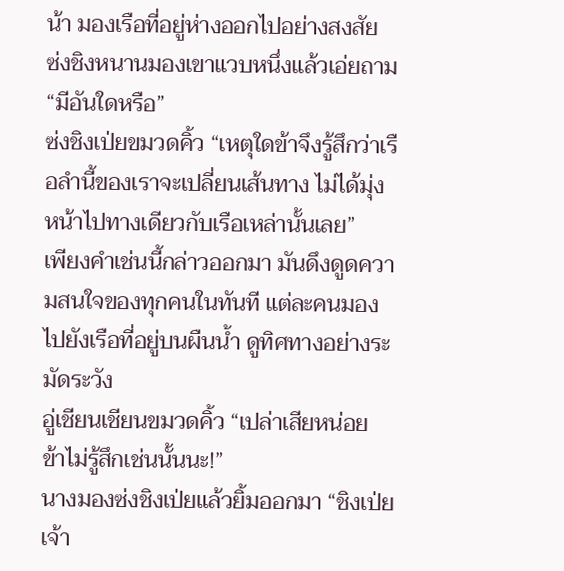น้า มองเรือที่อยู่ห่างออกไปอย่างสงสัย
ซ่งชิงหนานมองเขาแวบหนึ่งแล้วเอ่ยถาม “มีอันใดหรือ”
ซ่งชิงเป่ยขมวดคิ้ว “เหตุใดข้าจึงรู้สึกว่าเรือลำนี้ของเราจะเปลี่ยนเส้นทาง ไม่ได้มุ่งหน้าไปทางเดียวกับเรือเหล่านั้นเลย”
เพียงคำเช่นนี้กล่าวออกมา มันดึงดูดความสนใจของทุกคนในทันที แต่ละคนมองไปยังเรือที่อยู่บนผืนน้ำ ดูทิศทางอย่างระมัดระวัง
อู่เชียนเชียนขมวดคิ้ว “เปล่าเสียหน่อย ข้าไม่รู้สึกเช่นนั้นนะ!”
นางมองซ่งชิงเป่ยแล้วยิ้มออกมา “ชิงเป่ย เจ้า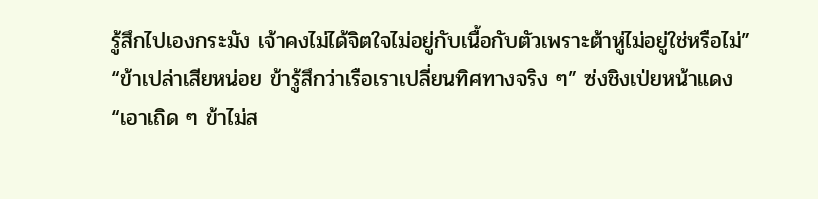รู้สึกไปเองกระมัง เจ้าคงไม่ได้จิตใจไม่อยู่กับเนื้อกับตัวเพราะต้าหู่ไม่อยู่ใช่หรือไม่”
“ข้าเปล่าเสียหน่อย ข้ารู้สึกว่าเรือเราเปลี่ยนทิศทางจริง ๆ” ซ่งชิงเป่ยหน้าแดง
“เอาเถิด ๆ ข้าไม่ส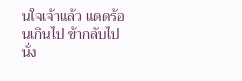นใจเจ้าแล้ว แดดร้อนเกินไป ข้ากลับไปนั่ง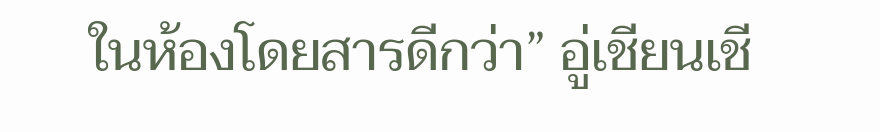ในห้องโดยสารดีกว่า” อู่เชียนเชี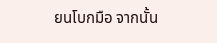ยนโบกมือ จากนั้น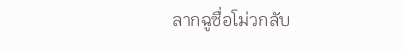ลากฉูซื่อโม่วกลับ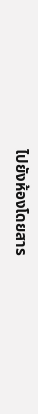ไปยังห้องโดยสาร